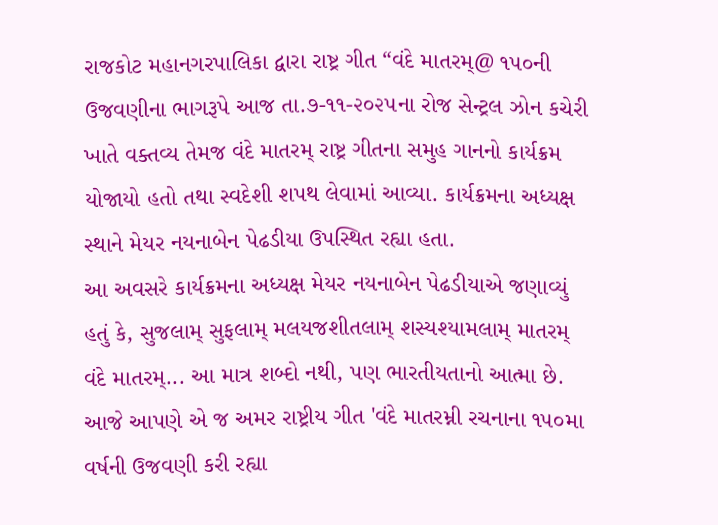રાજકોટ મહાનગરપાલિકા દ્વારા રાષ્ટ્ર ગીત “વંદે માતરમ્@ ૧૫૦ની ઉજવણીના ભાગરૂપે આજ તા.૭-૧૧-૨૦૨૫ના રોજ સેન્ટ્રલ ઝોન કચેરી ખાતે વક્તવ્ય તેમજ વંદે માતરમ્ રાષ્ટ્ર ગીતના સમુહ ગાનનો કાર્યક્રમ યોજાયો હતો તથા સ્વદેશી શપથ લેવામાં આવ્યા. કાર્યક્રમના અધ્યક્ષ સ્થાને મેયર નયનાબેન પેઢડીયા ઉપસ્થિત રહ્યા હતા.
આ અવસરે કાર્યક્રમના અધ્યક્ષ મેયર નયનાબેન પેઢડીયાએ જણાવ્યું હતું કે, સુજલામ્ સુફલામ્ મલયજશીતલામ્ શસ્યશ્યામલામ્ માતરમ્ વંદે માતરમ્... આ માત્ર શબ્દો નથી, પણ ભારતીયતાનો આત્મા છે. આજે આપણે એ જ અમર રાષ્ટ્રીય ગીત 'વંદે માતરમ્ની રચનાના ૧૫૦મા વર્ષની ઉજવણી કરી રહ્યા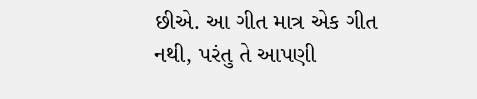છીએ. આ ગીત માત્ર એક ગીત નથી, પરંતુ તે આપણી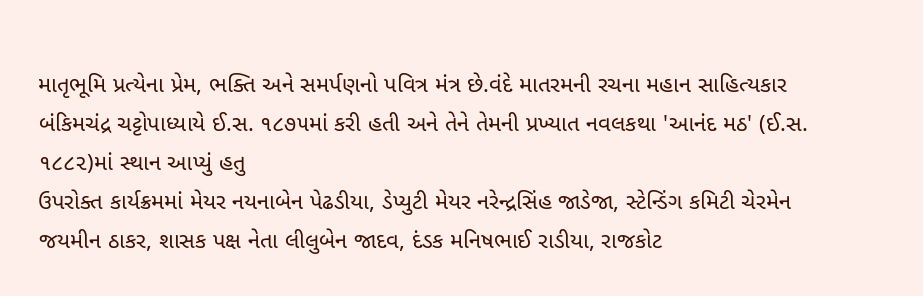માતૃભૂમિ પ્રત્યેના પ્રેમ, ભક્તિ અને સમર્પણનો પવિત્ર મંત્ર છે.વંદે માતરમની રચના મહાન સાહિત્યકાર બંકિમચંદ્ર ચટ્ટોપાધ્યાયે ઈ.સ. ૧૮૭૫માં કરી હતી અને તેને તેમની પ્રખ્યાત નવલકથા 'આનંદ મઠ' (ઈ.સ. ૧૮૮૨)માં સ્થાન આપ્યું હતુ
ઉપરોક્ત કાર્યક્રમમાં મેયર નયનાબેન પેઢડીયા, ડેપ્યુટી મેયર નરેન્દ્રસિંહ જાડેજા, સ્ટેન્ડિંગ કમિટી ચેરમેન જયમીન ઠાકર, શાસક પક્ષ નેતા લીલુબેન જાદવ, દંડક મનિષભાઈ રાડીયા, રાજકોટ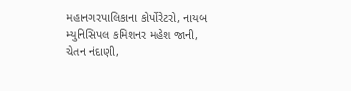મહાનગરપાલિકાના કોર્પોરેટરો, નાયબ મ્યુનિસિપલ કમિશનર મહેશ જાની, ચેતન નંદાણી,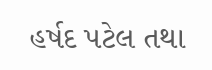હર્ષદ પટેલ તથા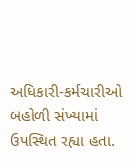અધિકારી-કર્મચારીઓ બહોળી સંખ્યામાં ઉપસ્થિત રહ્યા હતા.